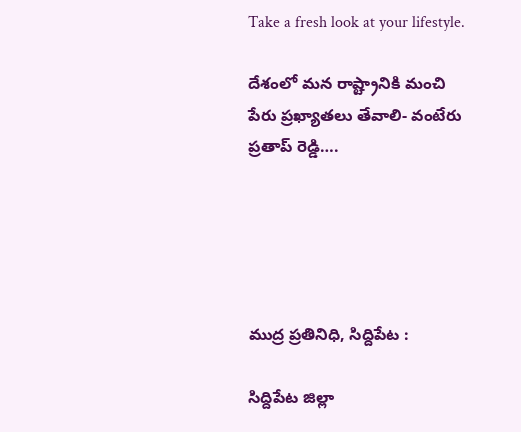Take a fresh look at your lifestyle.

దేశంలో మన రాష్ట్రానికి మంచి పేరు ప్రఖ్యాతలు తేవాలి- వంటేరు ప్రతాప్ రెడ్డి….





ముద్ర ప్రతినిధి, సిద్దిపేట :

సిద్దిపేట జిల్లా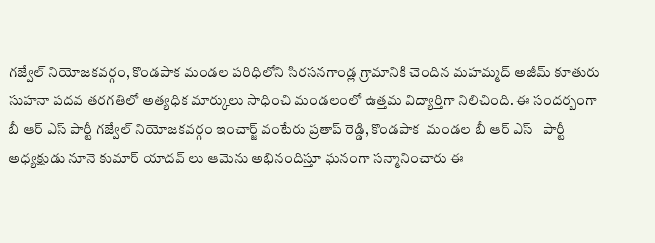గజ్వేల్ నియోజకవర్గం, కొండపాక మండల పరిధిలోని సిరసనగాండ్ల గ్రామానికి చెందిన మహమ్మద్ అజీమ్ కూతురు సుహనా పదవ తరగతిలో అత్యధిక మార్కులు సాధించి మండలంలో ఉత్తమ విద్యార్తిగా నిలిచింది. ఈ సందర్బంగా  బీ ఆర్ ఎస్ పార్టీ గజ్వేల్ నియోజకవర్గం ఇంచార్జ్ వంటేరు ప్రతాప్ రెడ్డి, కొండపాక  మండల బీ ఆర్ ఎస్   పార్టీ అధ్యక్షుడు నూనె కుమార్ యాదవ్ లు ఆమెను అభినందిస్తూ ఘనంగా సన్మానించారు ఈ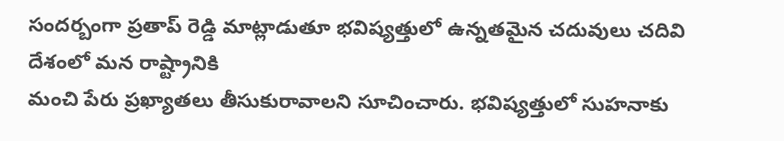సందర్బంగా ప్రతాప్ రెడ్డి మాట్లాడుతూ భవిష్యత్తులో ఉన్నతమైన చదువులు చదివి దేశంలో మన రాష్ట్రానికి
మంచి పేరు ప్రఖ్యాతలు తీసుకురావాలని సూచించారు. భవిష్యత్తులో సుహనాకు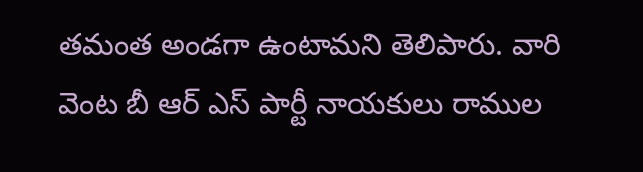తమంత అండగా ఉంటామని తెలిపారు. వారి వెంట బీ ఆర్ ఎస్ పార్టీ నాయకులు రాముల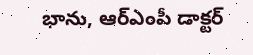భాను, ఆర్ఎంపీ డాక్టర్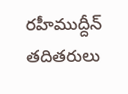రహీముద్దీన్ తదితరులు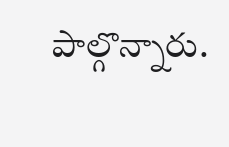పాల్గొన్నారు.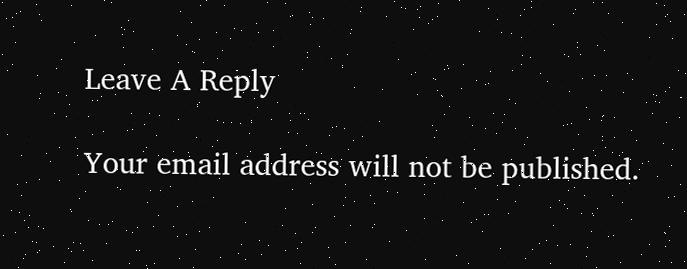Leave A Reply

Your email address will not be published.